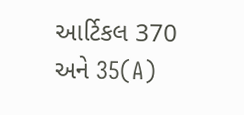આર્ટિકલ 370 અને 35(A)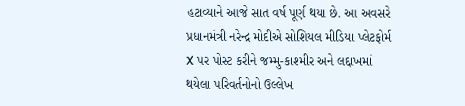હટાવ્યાને આજે સાત વર્ષ પૂર્ણ થયા છે. આ અવસરે પ્રધાનમંત્રી નરેન્દ્ર મોદીએ સોશિયલ મીડિયા પ્લેટફોર્મ X પર પોસ્ટ કરીને જમ્મુ-કાશ્મીર અને લદ્દાખમાં થયેલા પરિવર્તનોનો ઉલ્લેખ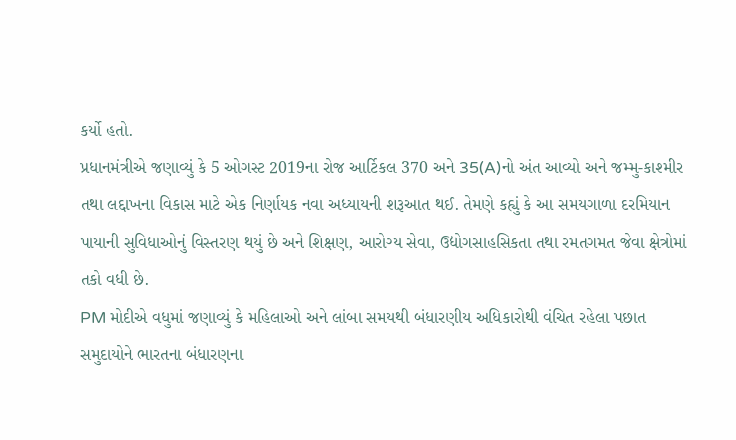કર્યો હતો.
પ્રધાનમંત્રીએ જણાવ્યું કે 5 ઓગસ્ટ 2019ના રોજ આર્ટિકલ 370 અને 35(A)નો અંત આવ્યો અને જમ્મુ-કાશ્મીર તથા લદ્દાખના વિકાસ માટે એક નિર્ણાયક નવા અધ્યાયની શરૂઆત થઈ. તેમણે કહ્યું કે આ સમયગાળા દરમિયાન પાયાની સુવિધાઓનું વિસ્તરણ થયું છે અને શિક્ષણ, આરોગ્ય સેવા, ઉદ્યોગસાહસિકતા તથા રમતગમત જેવા ક્ષેત્રોમાં તકો વધી છે.
PM મોદીએ વધુમાં જણાવ્યું કે મહિલાઓ અને લાંબા સમયથી બંધારણીય અધિકારોથી વંચિત રહેલા પછાત સમુદાયોને ભારતના બંધારણના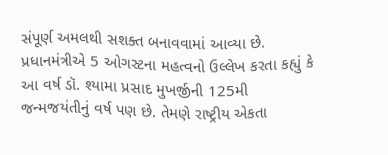સંપૂર્ણ અમલથી સશક્ત બનાવવામાં આવ્યા છે.
પ્રધાનમંત્રીએ 5 ઓગસ્ટના મહત્વનો ઉલ્લેખ કરતા કહ્યું કે આ વર્ષ ડૉ. શ્યામા પ્રસાદ મુખર્જીની 125મી જન્મજયંતીનું વર્ષ પણ છે. તેમણે રાષ્ટ્રીય એકતા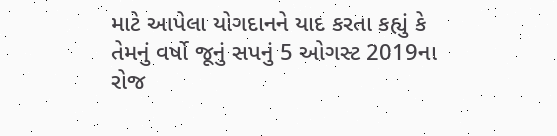માટે આપેલા યોગદાનને યાદ કરતા કહ્યું કે તેમનું વર્ષો જૂનું સપનું 5 ઓગસ્ટ 2019ના રોજ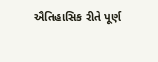ઐતિહાસિક રીતે પૂર્ણ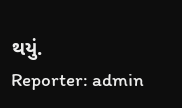થયું.
Reporter: admin